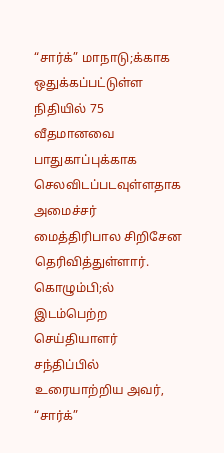“சார்க்” மாநாடு;க்காக ஒதுக்கப்பட்டுள்ள நிதியில் 75 வீதமானவை பாதுகாப்புக்காக செலவிடப்படவுள்ளதாக அமைச்சர் மைத்திரிபால சிறிசேன தெரிவித்துள்ளார். கொழும்பி;ல் இடம்பெற்ற செய்தியாளர் சந்திப்பில் உரையாற்றிய அவர், “சார்க்”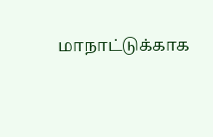மாநாட்டுக்காக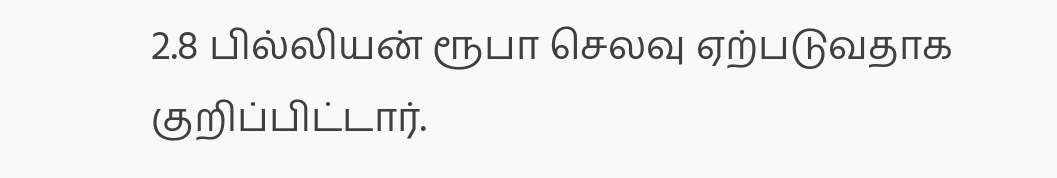2.8 பில்லியன் ரூபா செலவு ஏற்படுவதாக குறிப்பிட்டார்.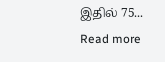இதில் 75...
Read more